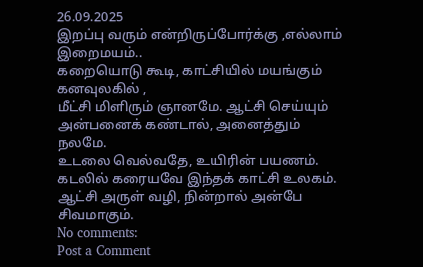26.09.2025
இறப்பு வரும் என்றிருப்போர்க்கு ,எல்லாம் இறைமயம்..
கறையொடு கூடி, காட்சியில் மயங்கும் கனவுலகில் ,
மீட்சி மிளிரும் ஞானமே. ஆட்சி செய்யும் அன்பனைக் கண்டால், அனைத்தும் நலமே.
உடலை வெல்வதே, உயிரின் பயணம். கடலில் கரையவே இந்தக் காட்சி உலகம். ஆட்சி அருள் வழி, நின்றால் அன்பே சிவமாகும்.
No comments:
Post a Comment